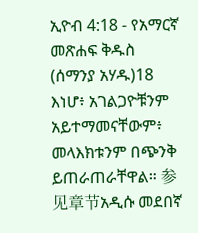ኢዮብ 4:18 - የአማርኛ መጽሐፍ ቅዱስ (ሰማንያ አሃዱ)18 እነሆ፥ አገልጋዮቹንም አይተማመናቸውም፥ መላእክቱንም በጭንቅ ይጠራጠራቸዋል። 参见章节አዲሱ መደበኛ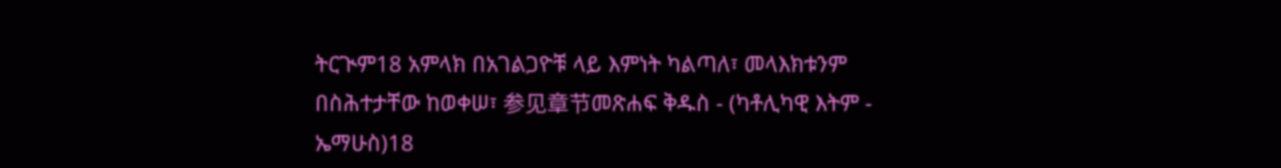ትርጒም18 አምላክ በአገልጋዮቹ ላይ እምነት ካልጣለ፣ መላእክቱንም በስሕተታቸው ከወቀሠ፣ 参见章节መጽሐፍ ቅዱስ - (ካቶሊካዊ እትም - ኤማሁስ)18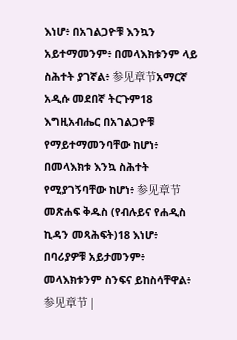እነሆ፥ በአገልጋዮቹ እንኳን አይተማመንም፥ በመላእክቱንም ላይ ስሕተት ያገኛል፥ 参见章节አማርኛ አዲሱ መደበኛ ትርጉም18 እግዚአብሔር በአገልጋዮቹ የማይተማመንባቸው ከሆነ፥ በመላእክቱ እንኳ ስሕተት የሚያገኝባቸው ከሆነ፥ 参见章节መጽሐፍ ቅዱስ (የብሉይና የሐዲስ ኪዳን መጻሕፍት)18 እነሆ፥ በባሪያዎቹ አይታመንም፥ መላእክቱንም ስንፍና ይከስሳቸዋል፥ 参见章节 |